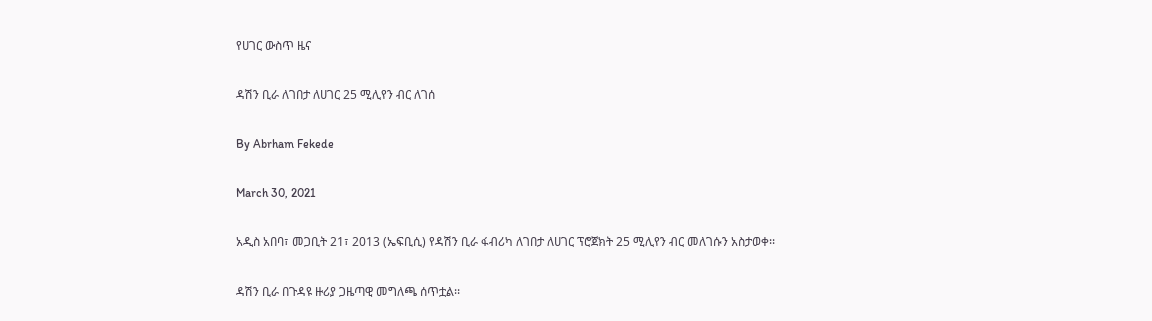የሀገር ውስጥ ዜና

ዳሽን ቢራ ለገበታ ለሀገር 25 ሚሊየን ብር ለገሰ

By Abrham Fekede

March 30, 2021

አዲስ አበባ፣ መጋቢት 21፣ 2013 (ኤፍቢሲ) የዳሽን ቢራ ፋብሪካ ለገበታ ለሀገር ፕሮጀክት 25 ሚሊየን ብር መለገሱን አስታወቀ፡፡

ዳሽን ቢራ በጉዳዩ ዙሪያ ጋዜጣዊ መግለጫ ሰጥቷል፡፡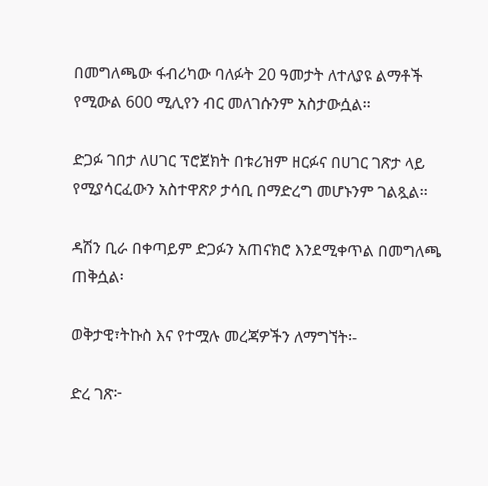በመግለጫው ፋብሪካው ባለፉት 20 ዓመታት ለተለያዩ ልማቶች የሚውል 600 ሚሊየን ብር መለገሱንም አስታውሷል፡፡

ድጋፉ ገበታ ለሀገር ፕሮጀክት በቱሪዝም ዘርፉና በሀገር ገጽታ ላይ የሚያሳርፈውን አስተዋጽዖ ታሳቢ በማድረግ መሆኑንም ገልጿል፡፡

ዳሽን ቢራ በቀጣይም ድጋፉን አጠናክሮ እንደሚቀጥል በመግለጫ ጠቅሷል፡

ወቅታዊ፣ትኩስ እና የተሟሉ መረጃዎችን ለማግኘት፡-

ድረ ገጽ፦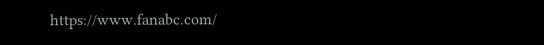https://www.fanabc.com/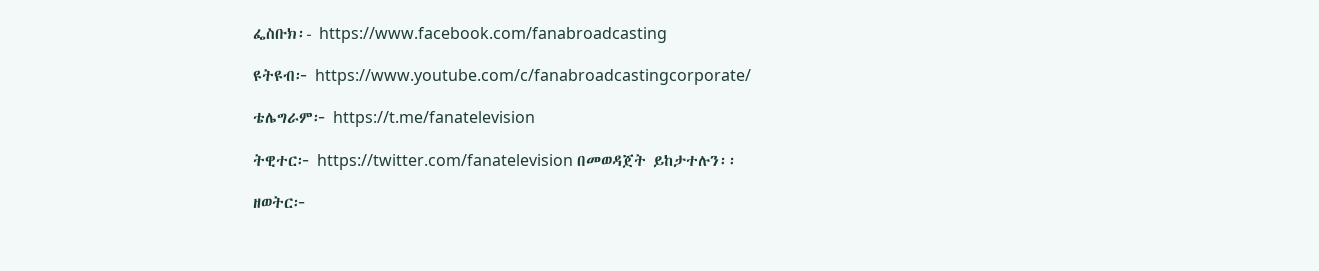ፌስቡክ፡- https://www.facebook.com/fanabroadcasting

ዩትዩብ፦ https://www.youtube.com/c/fanabroadcastingcorporate/

ቴሌግራም፦ https://t.me/fanatelevision

ትዊተር፦ https://twitter.com/fanatelevision በመወዳጀት ይከታተሉን፡፡

ዘወትር፦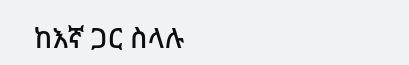ከእኛ ጋር ስላሉ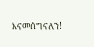እናመሰግናለን!